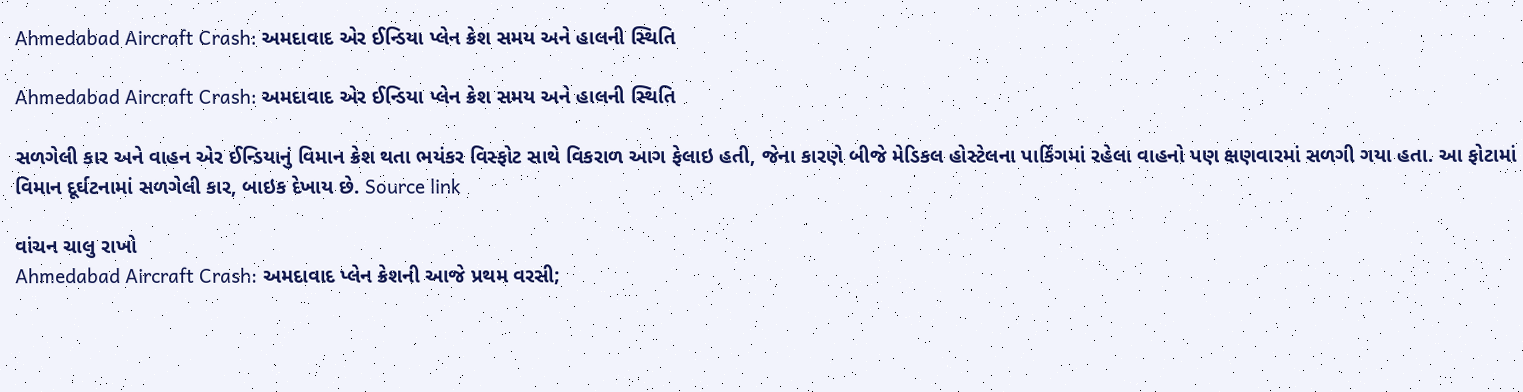Ahmedabad Aircraft Crash: અમદાવાદ એર ઈન્ડિયા પ્લેન ક્રેશ સમય અને હાલની સ્થિતિ

Ahmedabad Aircraft Crash: અમદાવાદ એર ઈન્ડિયા પ્લેન ક્રેશ સમય અને હાલની સ્થિતિ

સળગેલી કાર અને વાહન એર ઈન્ડિયાનું વિમાન ક્રેશ થતા ભયંકર વિસ્ફોટ સાથે વિકરાળ આગ ફેલાઇ હતી, જેના કારણે બીજે મેડિકલ હોસ્ટેલના પાર્કિંગમાં રહેલા વાહનો પણ ક્ષણવારમાં સળગી ગયા હતા. આ ફોટામાં વિમાન દૂર્ઘટનામાં સળગેલી કાર, બાઇક દેખાય છે. Source link

વાંચન ચાલુ રાખો
Ahmedabad Aircraft Crash: અમદાવાદ પ્લેન ક્રેશની આજે પ્રથમ વરસી;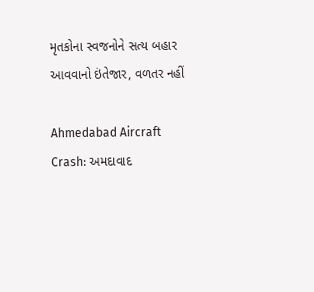મૃતકોના સ્વજનોને સત્ય બહાર આવવાનો ઇંતેજાર, વળતર નહીં

Ahmedabad Aircraft Crash: અમદાવાદ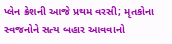પ્લેન ક્રેશની આજે પ્રથમ વરસી; મૃતકોના સ્વજનોને સત્ય બહાર આવવાનો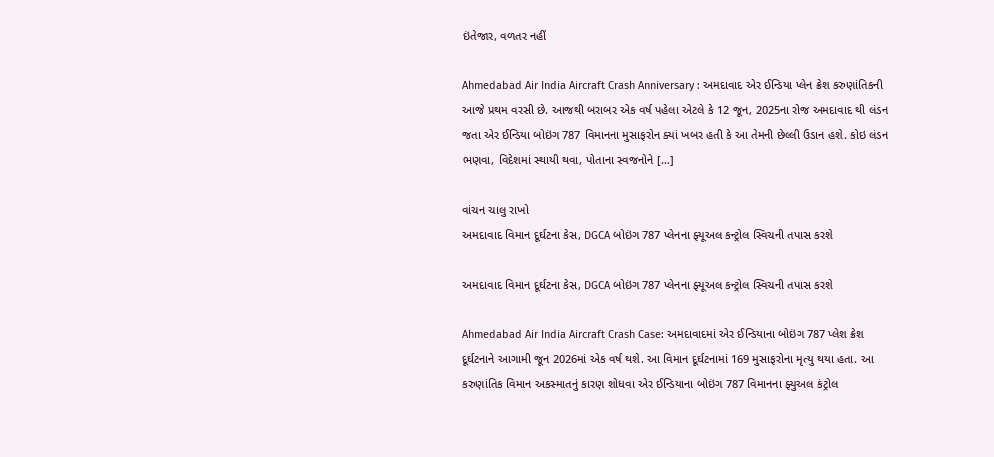ઇંતેજાર, વળતર નહીં

Ahmedabad Air India Aircraft Crash Anniversary : અમદાવાદ એર ઈન્ડિયા પ્લેન ક્રેશ કરુણાંતિકની આજે પ્રથમ વરસી છે. આજથી બરાબર એક વર્ષ પહેલા એટલે કે 12 જૂન, 2025ના રોજ અમદાવાદ થી લંડન જતા એર ઈન્ડિયા બોઇંગ 787 વિમાનના મુસાફરોન ક્યાં ખબર હતી કે આ તેમની છેલ્લી ઉડાન હશે. કોઇ લંડન ભણવા, વિદેશમાં સ્થાયી થવા, પોતાના સ્વજનોને […]

વાંચન ચાલુ રાખો
અમદાવાદ વિમાન દૂર્ઘટના કેસ, DGCA બોઇંગ 787 પ્લેનના ફ્યૂઅલ કન્ટ્રોલ સ્વિચની તપાસ કરશે

અમદાવાદ વિમાન દૂર્ઘટના કેસ, DGCA બોઇંગ 787 પ્લેનના ફ્યૂઅલ કન્ટ્રોલ સ્વિચની તપાસ કરશે

Ahmedabad Air India Aircraft Crash Case: અમદાવાદમાં એર ઈન્ડિયાના બોઇંગ 787 પ્લેશ ક્રેશ દૂર્ઘટનાને આગામી જૂન 2026માં એક વર્ષ થશે. આ વિમાન દૂર્ઘટનામાં 169 મુસાફરોના મૃત્યુ થયા હતા. આ કરુણાંતિક વિમાન અકસ્માતનું કારણ શોધવા એર ઈન્ડિયાના બોઇંગ 787 વિમાનના ફ્યુઅલ કંટ્રોલ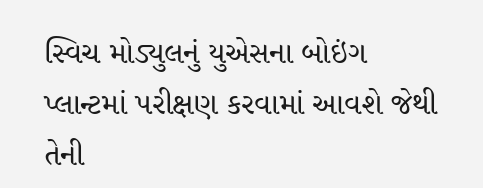સ્વિચ મોડ્યુલનું યુએસના બોઇંગ પ્લાન્ટમાં પરીક્ષણ કરવામાં આવશે જેથી તેની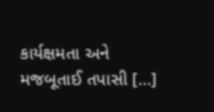કાર્યક્ષમતા અને મજબૂતાઈ તપાસી […]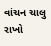વાંચન ચાલુ રાખો